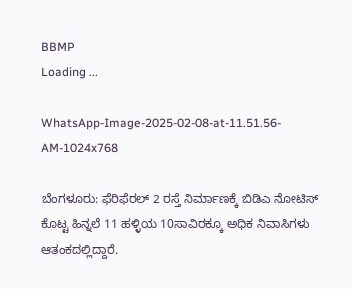BBMP
Loading ...

WhatsApp-Image-2025-02-08-at-11.51.56-AM-1024x768

ಬೆಂಗಳೂರು: ಫೆರಿಫೆರಲ್ 2 ರಸ್ತೆ ನಿರ್ಮಾಣಕ್ಕೆ ಬಿಡಿಎ ನೋಟಿಸ್ ಕೊಟ್ಟ ಹಿನ್ನಲೆ 11 ಹಳ್ಳಿಯ 10ಸಾವಿರಕ್ಕೂ ಅಧಿಕ ನಿವಾಸಿಗಳು ಆತಂಕದಲ್ಲಿದ್ದಾರೆ.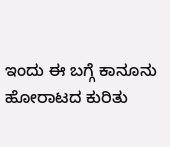ಇಂದು ಈ ಬಗ್ಗೆ ಕಾನೂನು ಹೋರಾಟದ ಕುರಿತು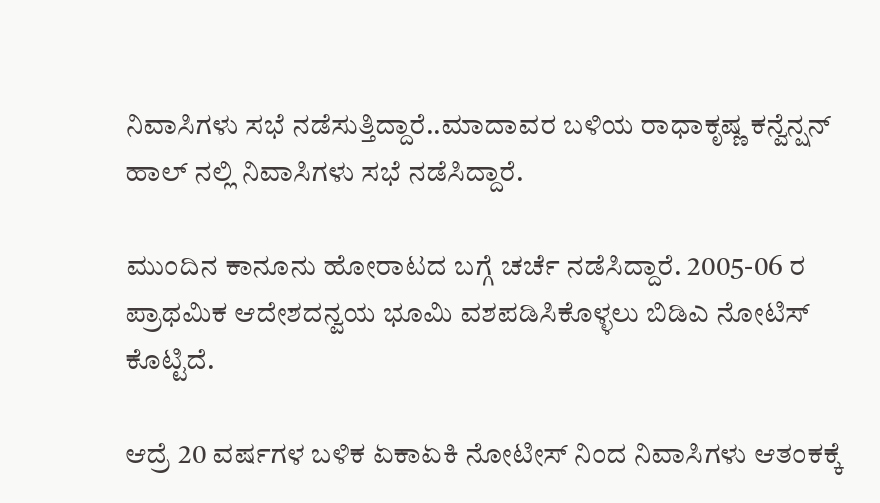ನಿವಾಸಿಗಳು ಸಭೆ ನಡೆಸುತ್ತಿದ್ದಾರೆ..ಮಾದಾವರ ಬಳಿಯ ರಾಧಾಕೃಷ್ಣ ಕನ್ವೆನ್ಷನ್ ಹಾಲ್ ನಲ್ಲಿ ನಿವಾಸಿಗಳು ಸಭೆ ನಡೆಸಿದ್ದಾರೆ.

ಮುಂದಿನ ಕಾನೂನು ಹೋರಾಟದ ಬಗ್ಗೆ ಚರ್ಚೆ ನಡೆಸಿದ್ದಾರೆ. 2005-06 ರ ಪ್ರಾಥಮಿಕ ಆದೇಶದನ್ವಯ ಭೂಮಿ ವಶಪಡಿಸಿಕೊಳ್ಳಲು ಬಿಡಿಎ ನೋಟಿಸ್ ಕೊಟ್ಟಿದೆ.

ಆದ್ರೆ 20 ವರ್ಷಗಳ ಬಳಿಕ ಏಕಾಏಕಿ ನೋಟೀಸ್ ನಿಂದ ನಿವಾಸಿಗಳು ಆತಂಕಕ್ಕೆ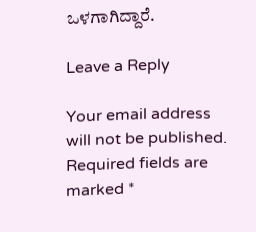ಒಳಗಾಗಿದ್ದಾರೆ.

Leave a Reply

Your email address will not be published. Required fields are marked *